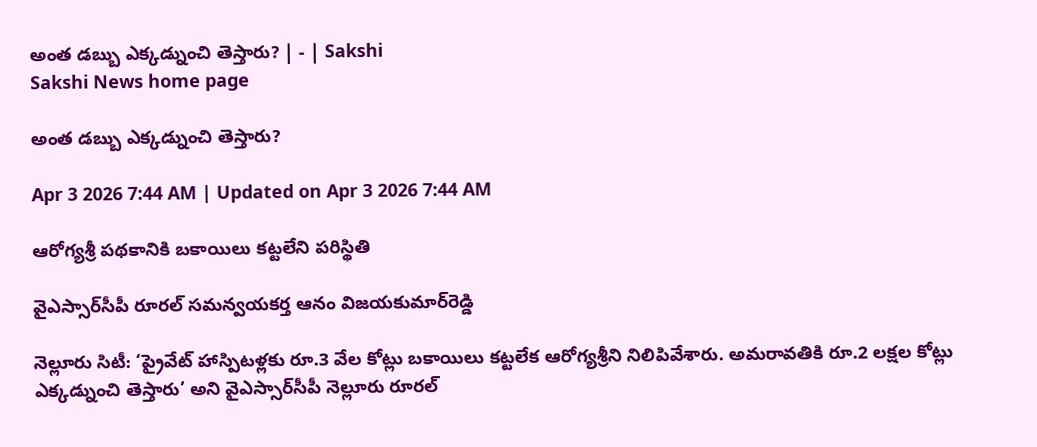అంత డబ్బు ఎక్కడ్నుంచి తెస్తారు? | - | Sakshi
Sakshi News home page

అంత డబ్బు ఎక్కడ్నుంచి తెస్తారు?

Apr 3 2026 7:44 AM | Updated on Apr 3 2026 7:44 AM

ఆరోగ్యశ్రీ పథకానికి బకాయిలు కట్టలేని పరిస్థితి

వైఎస్సార్‌సీపీ రూరల్‌ సమన్వయకర్త ఆనం విజయకుమార్‌రెడ్డి

నెల్లూరు సిటీ: ‘ప్రైవేట్‌ హాస్పిటళ్లకు రూ.3 వేల కోట్లు బకాయిలు కట్టలేక ఆరోగ్యశ్రీని నిలిపివేశారు. అమరావతికి రూ.2 లక్షల కోట్లు ఎక్కడ్నుంచి తెస్తారు’ అని వైఎస్సార్‌సీపీ నెల్లూరు రూరల్‌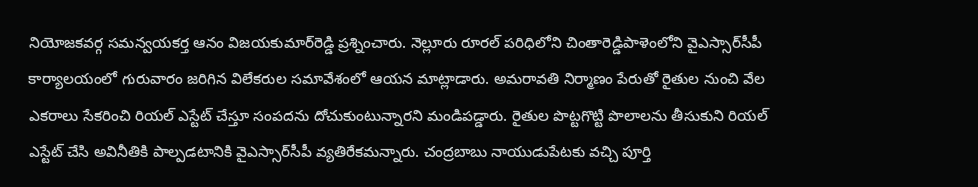నియోజకవర్గ సమన్వయకర్త ఆనం విజయకుమార్‌రెడ్డి ప్రశ్నించారు. నెల్లూరు రూరల్‌ పరిధిలోని చింతారెడ్డిపాళెంలోని వైఎస్సార్‌సీపీ కార్యాలయంలో గురువారం జరిగిన విలేకరుల సమావేశంలో ఆయన మాట్లాడారు. అమరావతి నిర్మాణం పేరుతో రైతుల నుంచి వేల ఎకరాలు సేకరించి రియల్‌ ఎస్టేట్‌ చేస్తూ సంపదను దోచుకుంటున్నారని మండిపడ్డారు. రైతుల పొట్టగొట్టి పొలాలను తీసుకుని రియల్‌ ఎస్టేట్‌ చేసి అవినీతికి పాల్పడటానికి వైఎస్సార్‌సీపీ వ్యతిరేకమన్నారు. చంద్రబాబు నాయుడుపేటకు వచ్చి పూర్తి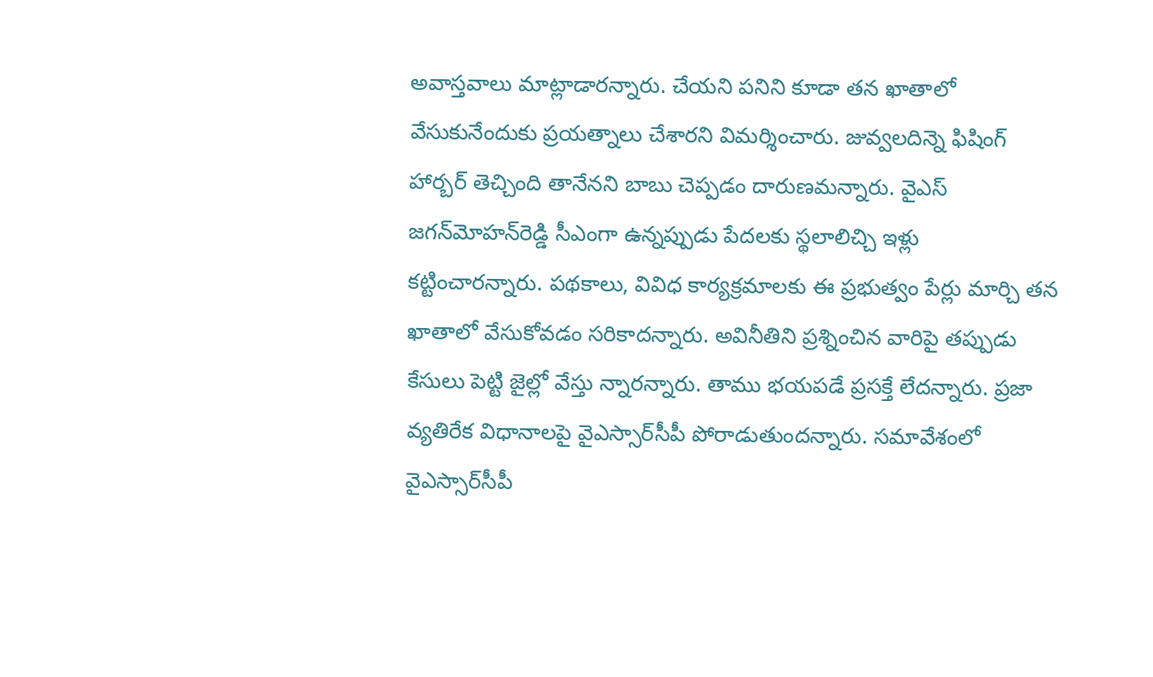అవాస్తవాలు మాట్లాడారన్నారు. చేయని పనిని కూడా తన ఖాతాలో వేసుకునేందుకు ప్రయత్నాలు చేశారని విమర్శించారు. జువ్వలదిన్నె ఫిషింగ్‌ హార్బర్‌ తెచ్చింది తానేనని బాబు చెప్పడం దారుణమన్నారు. వైఎస్‌ జగన్‌మోహన్‌రెడ్డి సీఎంగా ఉన్నప్పుడు పేదలకు స్థలాలిచ్చి ఇళ్లు కట్టించారన్నారు. పథకాలు, వివిధ కార్యక్రమాలకు ఈ ప్రభుత్వం పేర్లు మార్చి తన ఖాతాలో వేసుకోవడం సరికాదన్నారు. అవినీతిని ప్రశ్నించిన వారిపై తప్పుడు కేసులు పెట్టి జైల్లో వేస్తు న్నారన్నారు. తాము భయపడే ప్రసక్తే లేదన్నారు. ప్రజా వ్యతిరేక విధానాలపై వైఎస్సార్‌సీపీ పోరాడుతుందన్నారు. సమావేశంలో వైఎస్సార్‌సీపీ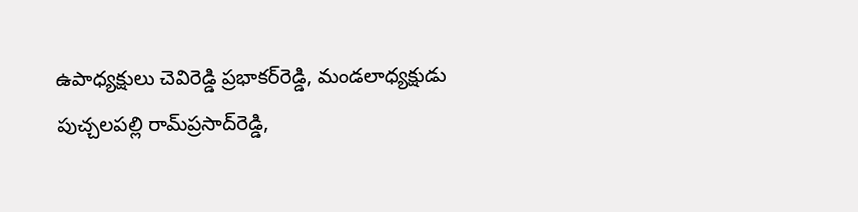ఉపాధ్యక్షులు చెవిరెడ్డి ప్రభాకర్‌రెడ్డి, మండలాధ్యక్షుడు పుచ్చలపల్లి రామ్‌ప్రసాద్‌రెడ్డి,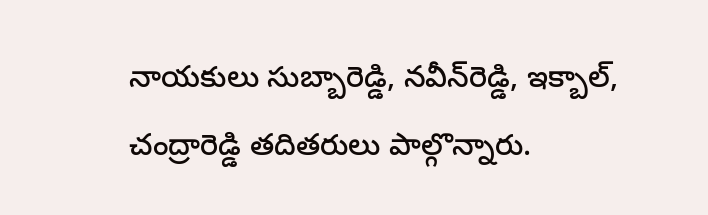నాయకులు సుబ్బారెడ్డి, నవీన్‌రెడ్డి, ఇక్బాల్‌, చంద్రారెడ్డి తదితరులు పాల్గొన్నారు.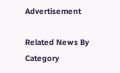Advertisement

Related News By Category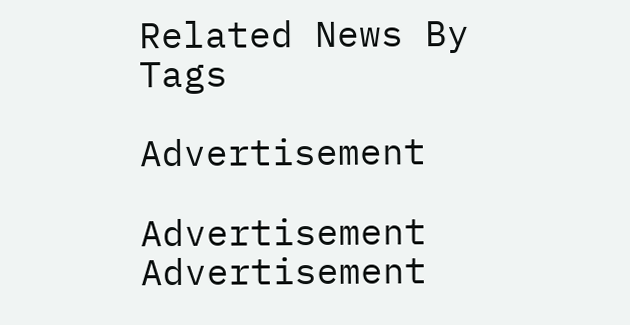Related News By Tags

Advertisement

Advertisement
Advertisement